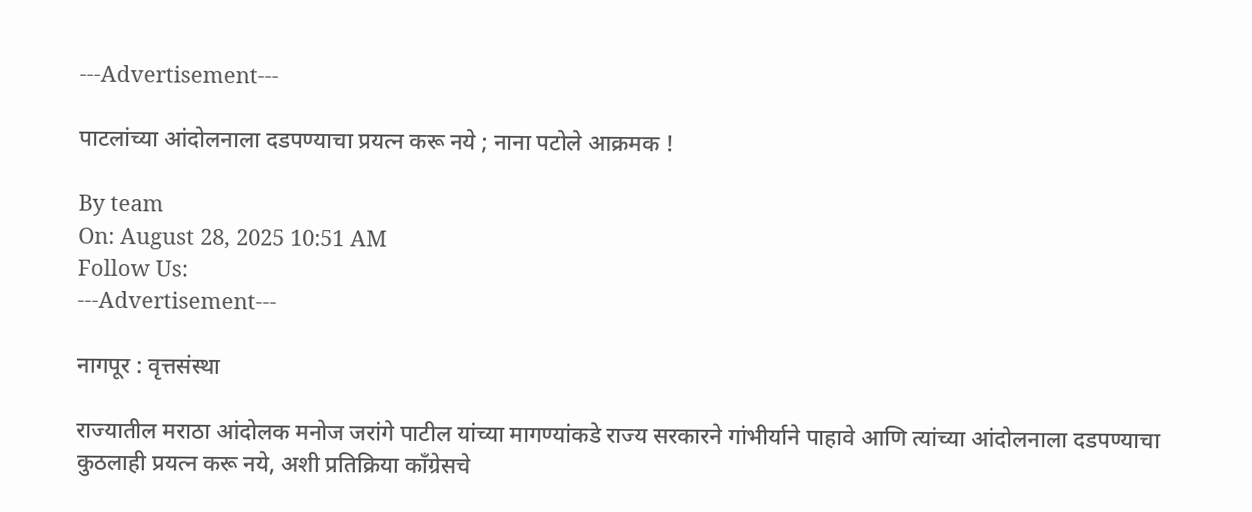---Advertisement---

पाटलांच्या आंदोलनाला दडपण्याचा प्रयत्न करू नये ; नाना पटोले आक्रमक !

By team
On: August 28, 2025 10:51 AM
Follow Us:
---Advertisement---

नागपूर : वृत्तसंस्था

राज्यातील मराठा आंदोलक मनोज जरांगे पाटील यांच्या मागण्यांकडे राज्य सरकारने गांभीर्याने पाहावे आणि त्यांच्या आंदोलनाला दडपण्याचा कुठलाही प्रयत्न करू नये, अशी प्रतिक्रिया काँग्रेसचे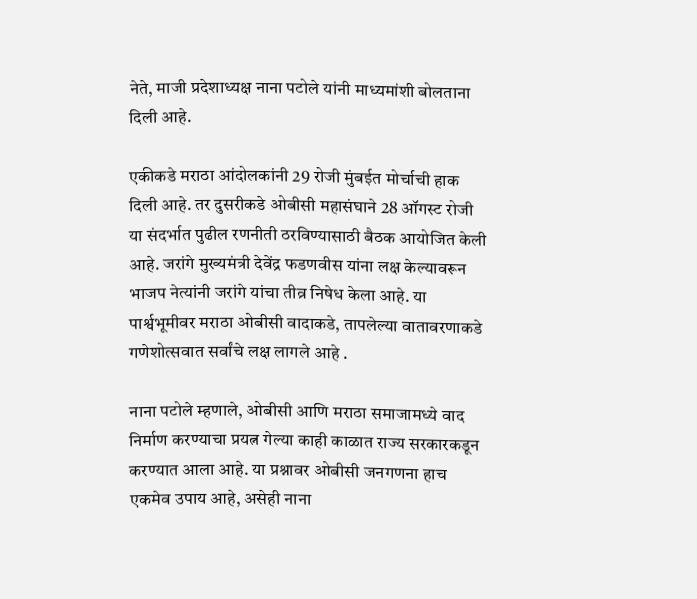नेते, माजी प्रदेशाध्यक्ष नाना पटोले यांनी माध्यमांशी बोलताना दिली आहे.

एकीकडे मराठा आंदोलकांनी 29 रोजी मुंबईत मोर्चाची हाक दिली आहे. तर दुसरीकडे ओबीसी महासंघाने 28 ऑगस्ट रोजी या संदर्भात पुढील रणनीती ठरविण्यासाठी बैठक आयोजित केली आहे. जरांगे मुख्यमंत्री देवेंद्र फडणवीस यांना लक्ष केल्यावरून भाजप नेत्यांनी जरांगे यांचा तीव्र निषेध केला आहे. या पार्श्वभूमीवर मराठा ओबीसी वादाकडे, तापलेल्या वातावरणाकडे गणेशोत्सवात सर्वांचे लक्ष लागले आहे .

नाना पटोले म्हणाले, ओबीसी आणि मराठा समाजामध्ये वाद निर्माण करण्याचा प्रयत्न गेल्या काही काळात राज्य सरकारकडून करण्यात आला आहे. या प्रश्नावर ओबीसी जनगणना हाच एकमेव उपाय आहे, असेही नाना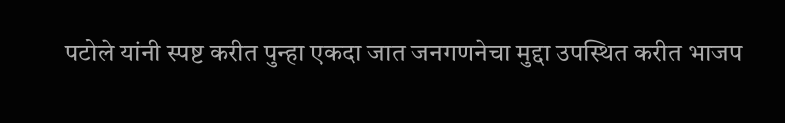पटोले यांनी स्पष्ट करीत पुन्हा एकदा जात जनगणनेचा मुद्दा उपस्थित करीत भाजप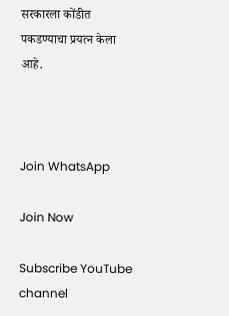सरकारला कोंडीत पकडण्याचा प्रयत्न केला आहे.



Join WhatsApp

Join Now

Subscribe YouTube channel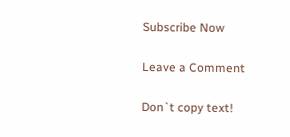Subscribe Now

Leave a Comment

Don`t copy text!